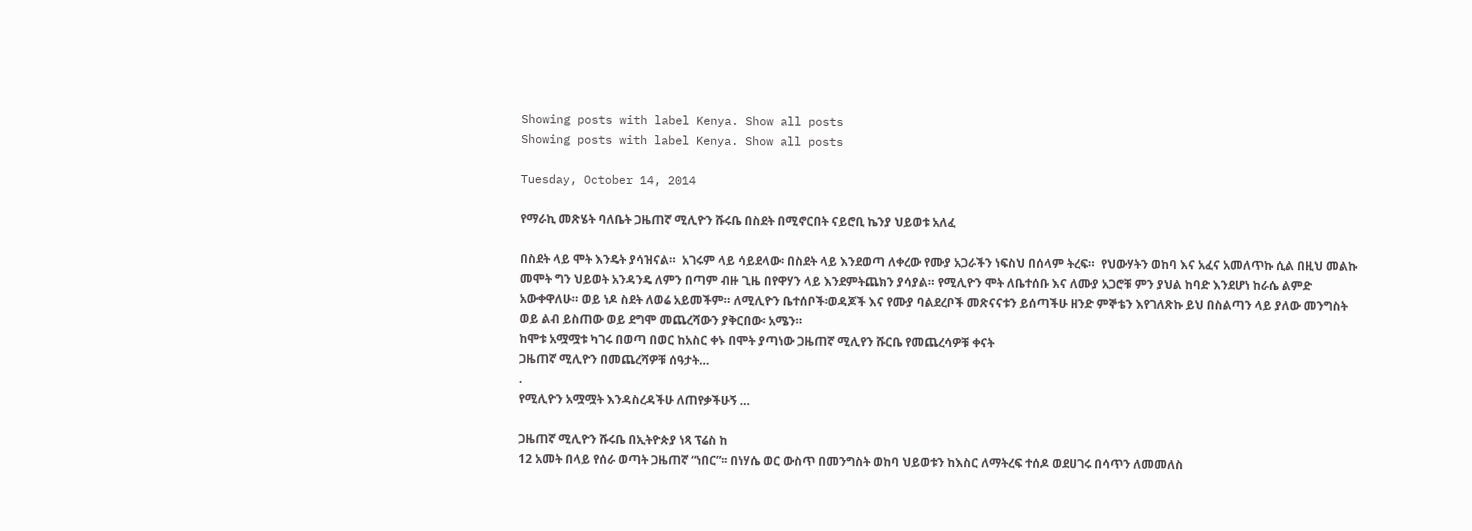Showing posts with label Kenya. Show all posts
Showing posts with label Kenya. Show all posts

Tuesday, October 14, 2014

የማራኪ መጽሄት ባለቤት ጋዜጠኛ ሚሊዮን ሹሩቤ በስደት በሚኖርበት ናይሮቢ ኬንያ ህይወቱ አለፈ

በስደት ላይ ሞት እንዴት ያሳዝናል።  አገሩም ላይ ሳይደላው፡ በስደት ላይ እንደወጣ ለቀረው የሙያ አጋራችን ነፍስህ በሰላም ትረፍ።  የህውሃትን ወከባ እና አፈና አመለጥኩ ሲል በዚህ መልኩ መሞት ግን ህይወት አንዳንዴ ለምን በጣም ብዙ ጊዜ በየዋሃን ላይ እንደምትጨክን ያሳያል። የሚሊዮን ሞት ለቤተሰቡ እና ለሙያ አጋሮቹ ምን ያህል ከባድ እንደሆነ ከራሴ ልምድ አውቀዋለሁ። ወይ ነዶ ስደት ለወሬ አይመችም። ለሚሊዮን ቤተሰቦች፡ወዳጆች እና የሙያ ባልደረቦች መጽናናቱን ይሰጣችሁ ዘንድ ምኞቴን እየገለጽኩ ይህ በስልጣን ላይ ያለው መንግስት ወይ ልብ ይስጠው ወይ ደግሞ መጨረሻውን ያቅርበው፡ አሜን።
ከሞቱ አሟሟቱ ካገሩ በወጣ በወር ከአስር ቀኑ በሞት ያጣነው ጋዜጠኛ ሚሊየን ሹርቤ የመጨረሳዎቹ ቀናት
ጋዜጠኛ ሚሊዮን በመጨረሻዎቹ ሰዓታት…
.
የሚሊዮን አሟሟት እንዳስረዳችሁ ለጠየቃችሁኝ …

ጋዜጠኛ ሚሊዮን ሹሩቤ በኢትዮጵያ ነጻ ፕሬስ ከ
12 አመት በላይ የሰራ ወጣት ጋዜጠኛ “ነበር”፡፡ በነሃሴ ወር ውስጥ በመንግስት ወከባ ህይወቱን ከእስር ለማትረፍ ተሰዶ ወደሀገሩ በሳጥን ለመመለስ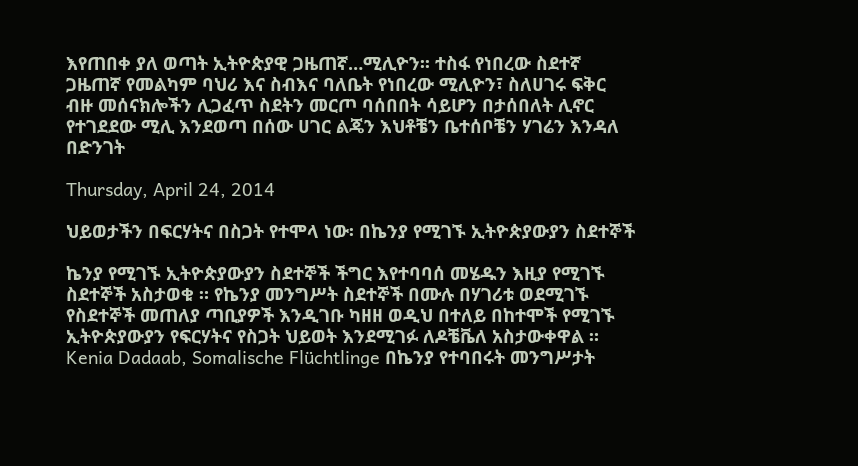እየጠበቀ ያለ ወጣት ኢትዮጵያዊ ጋዜጠኛ…ሚሊዮን፡፡ ተስፋ የነበረው ስደተኛ ጋዜጠኛ የመልካም ባህሪ እና ስብእና ባለቤት የነበረው ሚሊዮን፣ ስለሀገሩ ፍቅር ብዙ መሰናክሎችን ሊጋፈጥ ስደትን መርጦ ባሰበበት ሳይሆን በታሰበለት ሊኖር የተገደደው ሚሊ እንደወጣ በሰው ሀገር ልጄን እህቶቼን ቤተሰቦቼን ሃገሬን እንዳለ በድንገት

Thursday, April 24, 2014

ህይወታችን በፍርሃትና በስጋት የተሞላ ነው፡ በኬንያ የሚገኙ ኢትዮጵያውያን ስደተኞች

ኬንያ የሚገኙ ኢትዮጵያውያን ስደተኞች ችግር እየተባባሰ መሄዱን እዚያ የሚገኙ ስደተኞች አስታወቁ ። የኬንያ መንግሥት ስደተኞች በሙሉ በሃገሪቱ ወደሚገኙ የስደተኞች መጠለያ ጣቢያዎች እንዲገቡ ካዘዘ ወዲህ በተለይ በከተሞች የሚገኙ ኢትዮጵያውያን የፍርሃትና የስጋት ህይወት እንደሚገፉ ለዶቼቬለ አስታውቀዋል ።
Kenia Dadaab, Somalische Flüchtlinge በኬንያ የተባበሩት መንግሥታት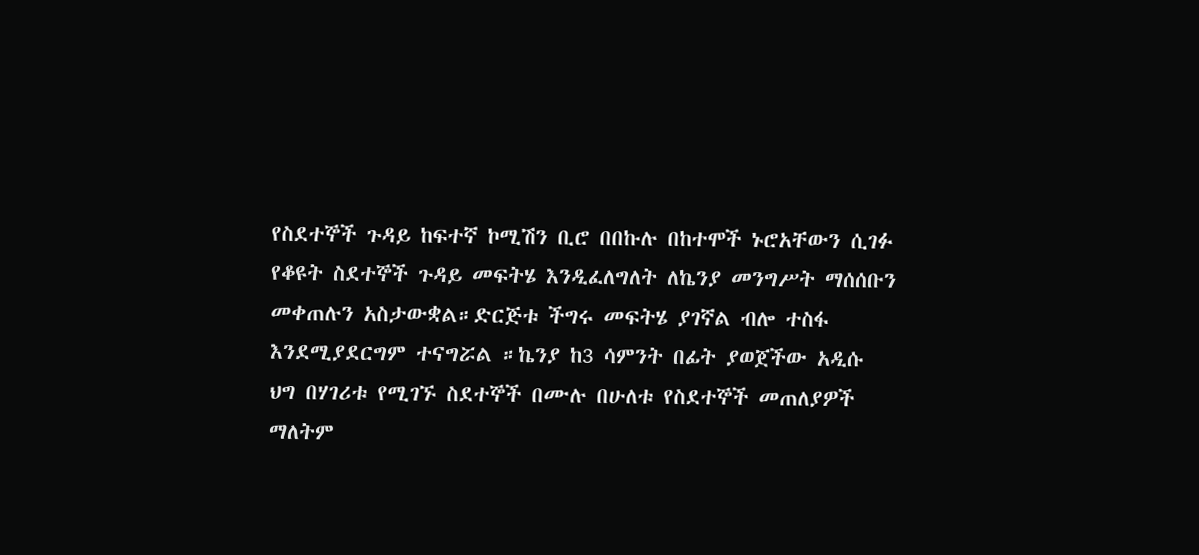የስደተኞች ጉዳይ ከፍተኛ ኮሚሽን ቢሮ በበኩሉ በከተሞች ኑሮአቸውን ሲገፉ የቆዩት ስደተኞች ጉዳይ መፍትሄ እንዲፈለግለት ለኬንያ መንግሥት ማሰሰቡን መቀጠሉን አስታውቋል።ድርጅቱ ችግሩ መፍትሄ ያገኛል ብሎ ተስፋ እንደሚያደርግም ተናግሯል ።ኬንያ ከ3 ሳምንት በፊት ያወጀችው አዲሱ ህግ በሃገሪቱ የሚገኙ ስደተኞች በሙሉ በሁለቱ የስደተኞች መጠለያዎች ማለትም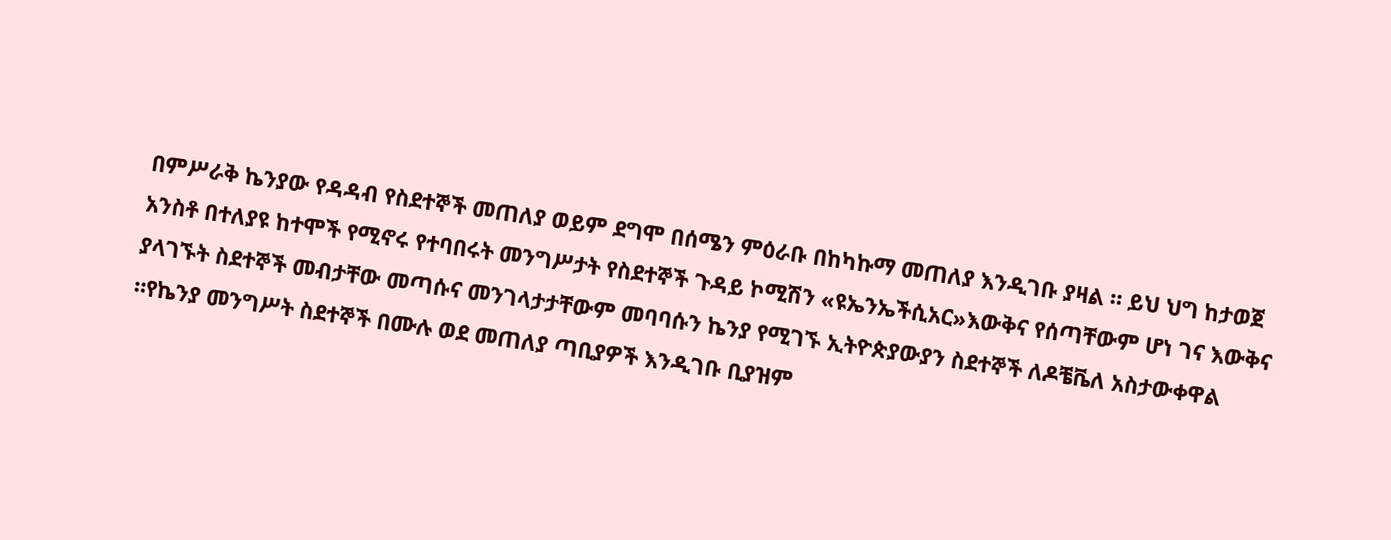በምሥራቅ ኬንያው የዳዳብ የስደተኞች መጠለያ ወይም ደግሞ በሰሜን ምዕራቡ በከካኩማ መጠለያ እንዲገቡ ያዛል ። ይህ ህግ ከታወጀ አንስቶ በተለያዩ ከተሞች የሚኖሩ የተባበሩት መንግሥታት የስደተኞች ጉዳይ ኮሚሽን «ዩኤንኤችሲአር»እውቅና የሰጣቸውም ሆነ ገና እውቅና ያላገኙት ስደተኞች መብታቸው መጣሱና መንገላታታቸውም መባባሱን ኬንያ የሚገኙ ኢትዮጵያውያን ስደተኞች ለዶቼቬለ አስታውቀዋል ።የኬንያ መንግሥት ስደተኞች በሙሉ ወደ መጠለያ ጣቢያዎች እንዲገቡ ቢያዝም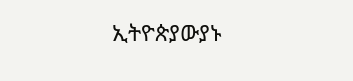ኢትዮጵያውያኑ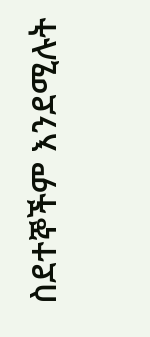ስደተኞችም እንደሚሉት